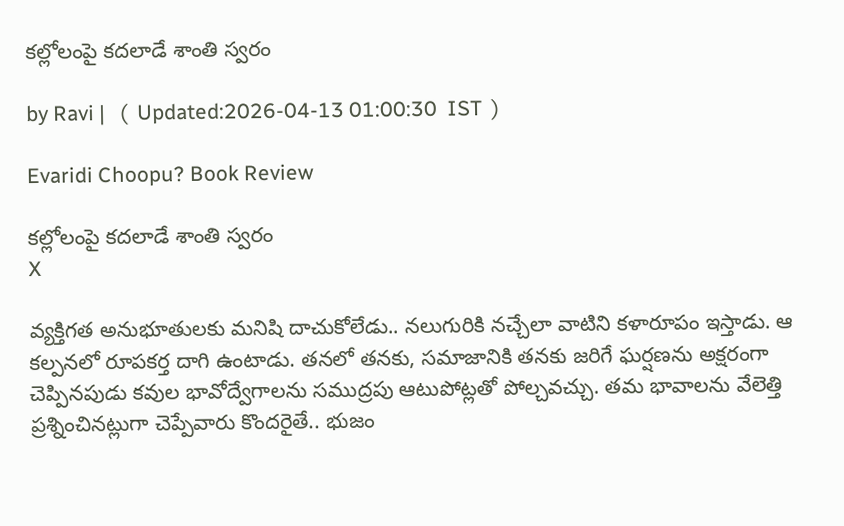కల్లోలంపై కదలాడే శాంతి స్వరం

by Ravi |   (  Updated:2026-04-13 01:00:30  IST  )

Evaridi Choopu? Book Review

కల్లోలంపై కదలాడే శాంతి స్వరం
X

వ్యక్తిగత అనుభూతులకు మనిషి దాచుకోలేడు.. నలుగురికి నచ్చేలా వాటిని కళారూపం ఇస్తాడు. ఆ కల్పనలో రూపకర్త దాగి ఉంటాడు. తనలో తనకు, సమాజానికి తనకు జరిగే ఘర్షణను అక్షరంగా చెప్పినపుడు కవుల భావోద్వేగాలను సముద్రపు ఆటుపోట్లతో పోల్చవచ్చు. తమ భావాలను వేలెత్తి ప్రశ్నించినట్లుగా చెప్పేవారు కొందరైతే.. భుజం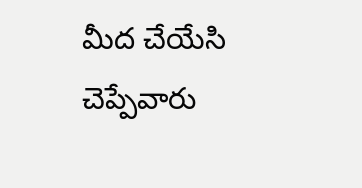మీద చేయేసి చెప్పేవారు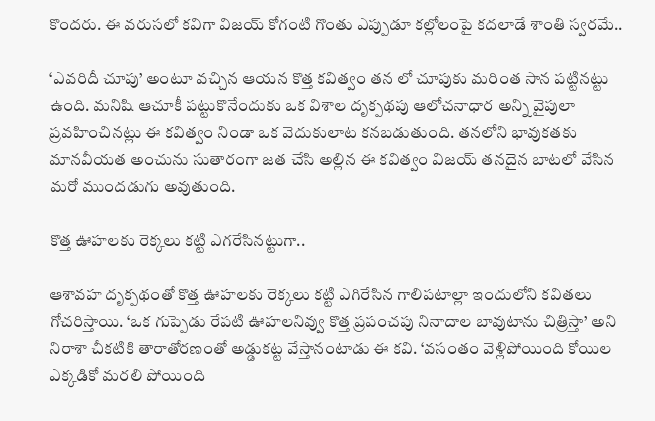కొందరు. ఈ వరుసలో కవిగా విజయ్ కోగంటి గొంతు ఎప్పుడూ కల్లోలంపై కదలాడే శాంతి స్వరమే..

‘ఎవరిదీ చూపు’ అంటూ వచ్చిన ఆయన కొత్త కవిత్వం తన లో చూపుకు మరింత సాన పట్టినట్టు ఉంది. మనిషి ఆచూకీ పట్టుకొనేందుకు ఒక విశాల దృక్పథపు ఆలోచనాధార అన్ని వైపులా ప్రవహించినట్లు ఈ కవిత్వం నిండా ఒక వెదుకులాట కనబడుతుంది. తనలోని భావుకతకు మానవీయత అంచును సుతారంగా జత చేసి అల్లిన ఈ కవిత్వం విజయ్ తనదైన బాటలో వేసిన మరో ముందడుగు అవుతుంది.

కొత్త ఊహలకు రెక్కలు కట్టి ఎగరేసినట్టుగా..

ఆశావహ దృక్పథంతో కొత్త ఊహలకు రెక్కలు కట్టి ఎగిరేసిన గాలిపటాల్లా ఇందులోని కవితలు గోచరిస్తాయి. ‘ఒక గుప్పెడు రేపటి ఊహలనివ్వు కొత్త ప్రపంచపు నినాదాల బావుటాను చిత్రిస్తా’ అని నిరాశా చీకటికి తారాతోరణంతో అడ్డుకట్ట వేస్తానంటాడు ఈ కవి. ‘వసంతం వెళ్లిపోయింది కోయిల ఎక్కడికో మరలి పోయింది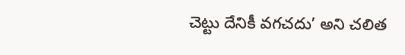చెట్టు దేనికీ వగచదు’ అని చలిత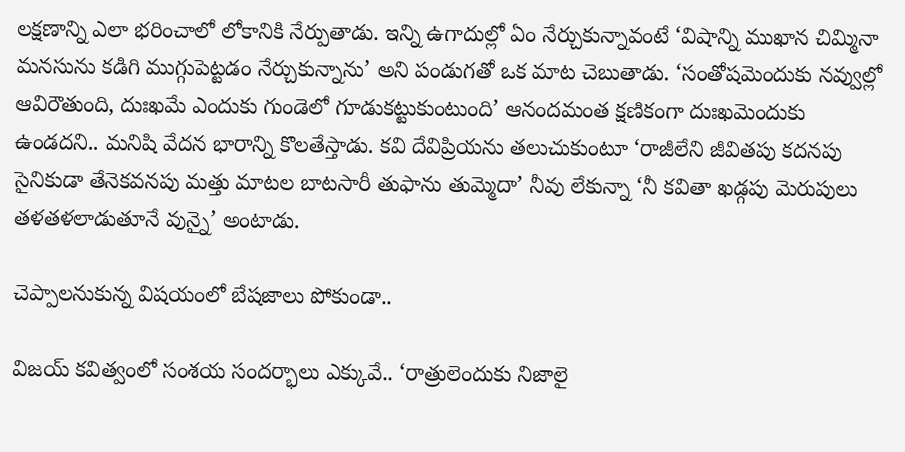లక్షణాన్ని ఎలా భరించాలో లోకానికి నేర్పుతాడు. ఇన్ని ఉగాదుల్లో ఏం నేర్చుకున్నావంటే ‘విషాన్ని ముఖాన చిమ్మినా మనసును కడిగి ముగ్గుపెట్టడం నేర్చుకున్నాను’ అని పండుగతో ఒక మాట చెబుతాడు. ‘సంతోషమెందుకు నవ్వుల్లో ఆవిరౌతుంది, దుఃఖమే ఎందుకు గుండెలో గూడుకట్టుకుంటుంది’ ఆనందమంత క్షణికంగా దుఃఖమెందుకు ఉండదని.. మనిషి వేదన భారాన్ని కొలతేస్తాడు. కవి దేవిప్రియను తలుచుకుంటూ ‘రాజీలేని జీవితపు కదనపు సైనికుడా తేనెకవనపు మత్తు మాటల బాటసారీ తుఫాను తుమ్మెదా’ నీవు లేకున్నా ‘నీ కవితా ఖడ్గపు మెరుపులు తళతళలాడుతూనే వున్నై’ అంటాడు.

చెప్పాలనుకున్న విషయంలో బేషజాలు పోకుండా..

విజయ్ కవిత్వంలో సంశయ సందర్భాలు ఎక్కువే.. ‘రాత్రులెందుకు నిజాలై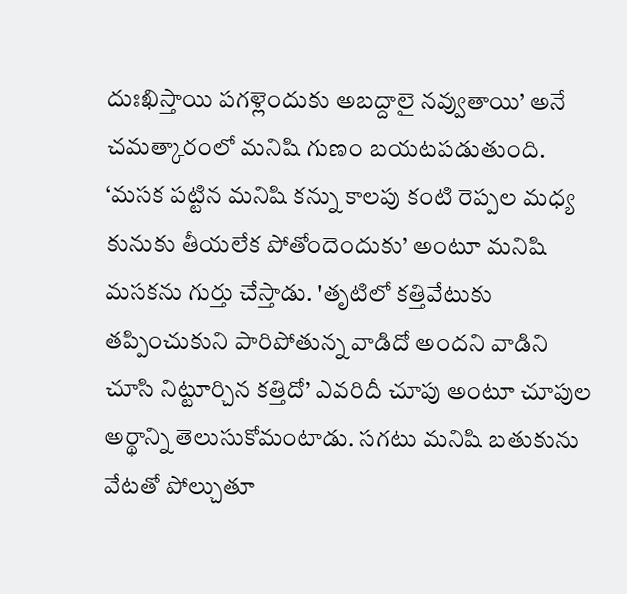దుఃఖిస్తాయి పగళ్లెందుకు అబద్దాలై నవ్వుతాయి’ అనే చమత్కారంలో మనిషి గుణం బయటపడుతుంది. ‘మసక పట్టిన మనిషి కన్ను కాలపు కంటి రెప్పల మధ్య కునుకు తీయలేక పోతోందెందుకు’ అంటూ మనిషి మసకను గుర్తు చేస్తాడు. 'తృటిలో కత్తివేటుకు తప్పించుకుని పారిపోతున్న వాడిదో అందని వాడిని చూసి నిట్టూర్చిన కత్తిదో’ ఎవరిదీ చూపు అంటూ చూపుల అర్థాన్ని తెలుసుకోమంటాడు. సగటు మనిషి బతుకును వేటతో పోల్చుతూ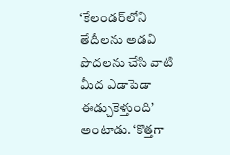‘కేలండర్‌లోని తేదీలను అడవి పొదలను చేసి వాటి మీద ఎడాపెడా ఈడ్చుకెళ్తుంది’ అంటాడు. ‘కొత్తగా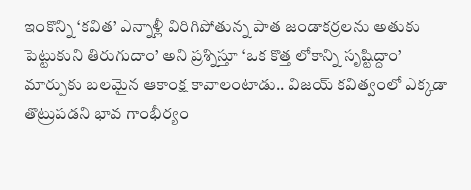ఇంకొన్ని ‘కవిత’ ఎన్నాళ్లీ విరిగిపోతున్న పాత జండాకర్రలను అతుకు పెట్టుకుని తిరుగుదాం’ అని ప్రశ్నిస్తూ ‘ఒక కొత్త లోకాన్ని సృష్టిద్దాం’ మార్పుకు బలమైన ఆకాంక్ష కావాలంటాడు.. విజయ్ కవిత్వంలో ఎక్కడా తొట్రుపడని భావ గాంభీర్యం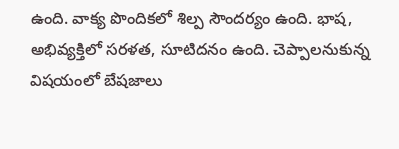ఉంది. వాక్య పొందికలో శిల్ప సౌందర్యం ఉంది. భాష, అభివ్యక్తిలో సరళత, సూటిదనం ఉంది. చెప్పాలనుకున్న విషయంలో బేషజాలు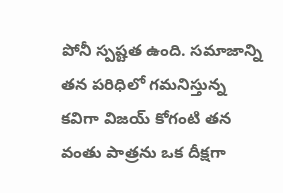పోనీ స్పష్టత ఉంది. సమాజాన్ని తన పరిధిలో గమనిస్తున్న కవిగా విజయ్ కోగంటి తన వంతు పాత్రను ఒక దీక్షగా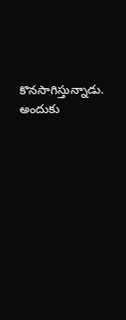కొనసాగిస్తున్నాడు. అందుకు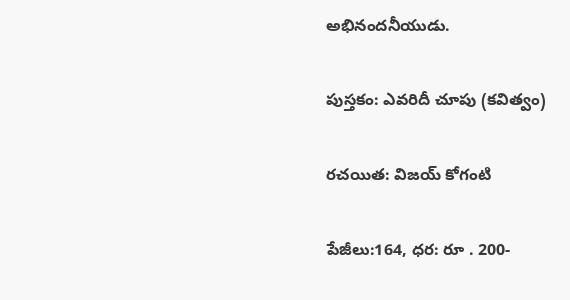అభినందనీయుడు.

పుస్తకం: ఎవరిదీ చూపు (కవిత్వం)

రచయిత: విజయ్ కోగంటి

పేజీలు:164, ధర: రూ . 200-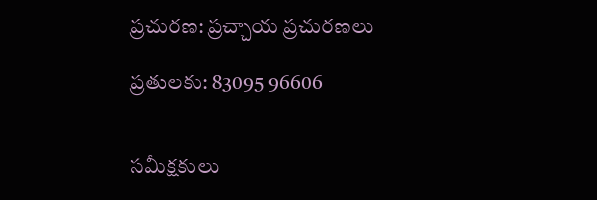ప్రచురణ: ప్రచ్చాయ ప్రచురణలు

ప్రతులకు: 83095 96606


సమీక్షకులు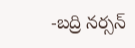-బద్రి నర్సన్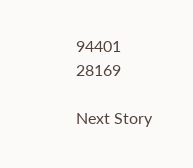94401 28169

Next Story